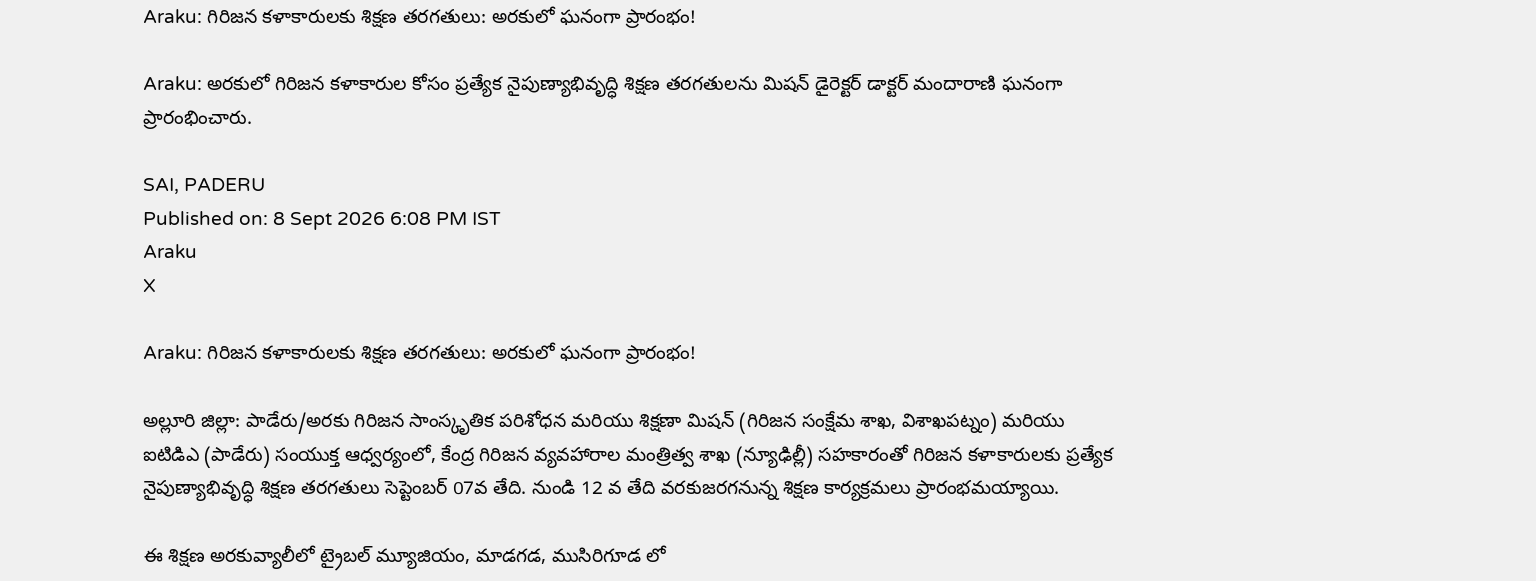Araku: గిరిజన కళాకారులకు శిక్షణ తరగతులు: అరకులో ఘనంగా ప్రారంభం!

Araku: అరకులో గిరిజన కళాకారుల కోసం ప్రత్యేక నైపుణ్యాభివృద్ధి శిక్షణ తరగతులను మిషన్ డైరెక్టర్ డాక్టర్ మందారాణి ఘనంగా ప్రారంభించారు.

SAI, PADERU
Published on: 8 Sept 2026 6:08 PM IST
Araku
X

Araku: గిరిజన కళాకారులకు శిక్షణ తరగతులు: అరకులో ఘనంగా ప్రారంభం!

అల్లూరి జిల్లా: పాడేరు/అరకు గిరిజన సాంస్కృతిక పరిశోధన మరియు శిక్షణా మిషన్ (గిరిజన సంక్షేమ శాఖ, విశాఖపట్నం) మరియు ఐటిడిఎ (పాడేరు) సంయుక్త ఆధ్వర్యంలో, కేంద్ర గిరిజన వ్యవహారాల మంత్రిత్వ శాఖ (న్యూఢిల్లీ) సహకారంతో గిరిజన కళాకారులకు ప్రత్యేక నైపుణ్యాభివృద్ధి శిక్షణ తరగతులు సెప్టెంబర్ 07వ తేది. నుండి 12 వ తేది వరకుజరగనున్న శిక్షణ కార్యక్రమలు ప్రారంభమయ్యాయి.

ఈ శిక్షణ అరకువ్యాలీలో ట్రైబల్ మ్యూజియం, మాడగడ, ముసిరిగూడ లో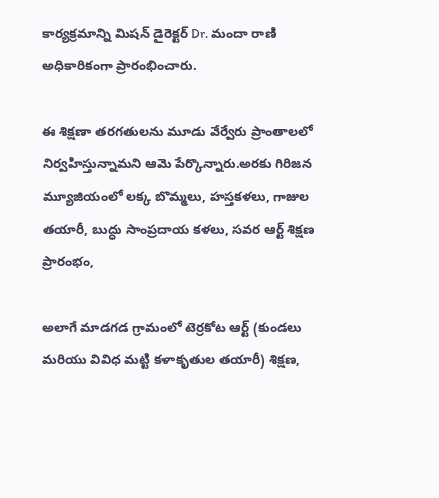కార్యక్రమాన్ని మిషన్ డైరెక్టర్ Dr. మందా రాణి అధికారికంగా ప్రారంభించారు.

ఈ శిక్షణా తరగతులను మూడు వేర్వేరు ప్రాంతాలలో నిర్వహిస్తున్నామని ఆమె పేర్కొన్నారు.అరకు గిరిజన మ్యూజియంలో లక్క బొమ్మలు, హస్తకళలు, గాజుల తయారీ, బుద్ధు సాంప్రదాయ కళలు, సవర ఆర్ట్ శిక్షణ ప్రారంభం,

అలాగే మాడగడ గ్రామంలో టెర్రకోట ఆర్ట్ (కుండలు మరియు వివిధ మట్టి కళాకృతుల తయారీ) శిక్షణ,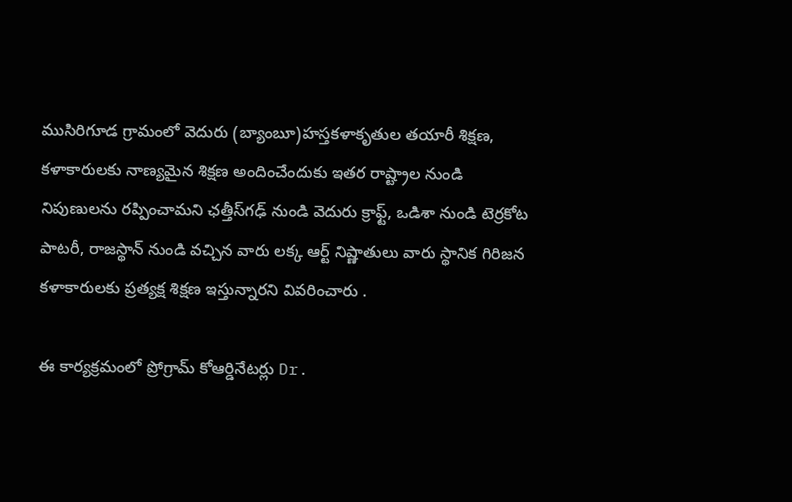ముసిరిగూడ గ్రామంలో వెదురు (బ్యాంబూ)హస్తకళాకృతుల తయారీ శిక్షణ, కళాకారులకు నాణ్యమైన శిక్షణ అందించేందుకు ఇతర రాష్ట్రాల నుండి నిపుణులను రప్పించామని ఛత్తీస్‌గఢ్ నుండి వెదురు క్రాఫ్ట్, ఒడిశా నుండి టెర్రకోట పాటరీ, రాజస్థాన్ నుండి వచ్చిన వారు లక్క ఆర్ట్ నిష్ణాతులు వారు స్థానిక గిరిజన కళాకారులకు ప్రత్యక్ష శిక్షణ ఇస్తున్నారని వివరించారు .

ఈ కార్యక్రమంలో ప్రోగ్రామ్ కోఆర్డినేటర్లు Dr.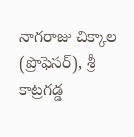నాగరాజు చిక్కాల (ప్రొఫెసర్), శ్రీ కాట్రగడ్డ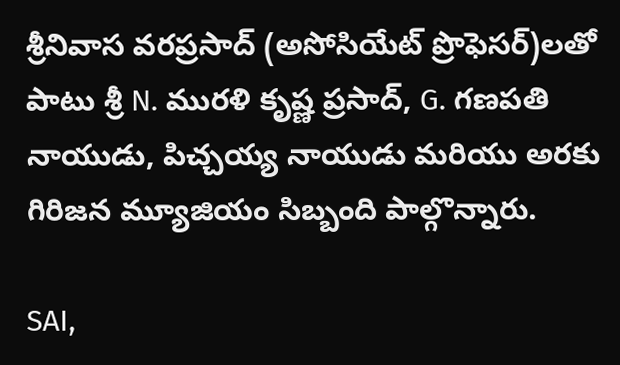శ్రీనివాస వరప్రసాద్ (అసోసియేట్ ప్రొఫెసర్)లతో పాటు శ్రీ N. మురళి కృష్ణ ప్రసాద్, G. గణపతి నాయుడు, పిచ్చయ్య నాయుడు మరియు అరకు గిరిజన మ్యూజియం సిబ్బంది పాల్గొన్నారు.

SAI,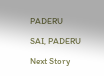PADERU

SAI, PADERU

Next Story